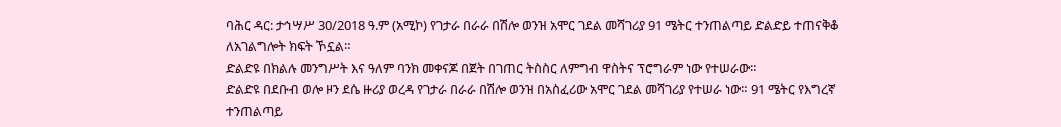ባሕር ዳር: ታኅሣሥ 30/2018 ዓ.ም (አሚኮ) የገታራ በራራ በሽሎ ወንዝ አሞር ገደል መሻገሪያ 91 ሜትር ተንጠልጣይ ድልድይ ተጠናቅቆ ለአገልግሎት ክፍት ኾኗል።
ድልድዩ በክልሉ መንግሥት እና ዓለም ባንክ መቀናጆ በጀት በገጠር ትስስር ለምግብ ዋስትና ፕሮግራም ነው የተሠራው።
ድልድዩ በደቡብ ወሎ ዞን ደሴ ዙሪያ ወረዳ የገታራ በራራ በሽሎ ወንዝ በአስፈሪው አሞር ገደል መሻገሪያ የተሠራ ነው። 91 ሜትር የእግረኛ ተንጠልጣይ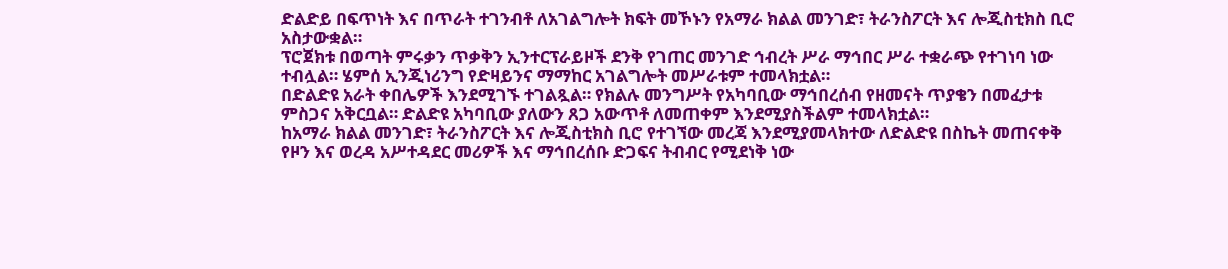ድልድይ በፍጥነት እና በጥራት ተገንብቶ ለአገልግሎት ክፍት መኾኑን የአማራ ክልል መንገድ፣ ትራንስፖርት እና ሎጂስቲክስ ቢሮ አስታውቋል።
ፕሮጀክቱ በወጣት ምሩቃን ጥቃቅን ኢንተርፕራይዞች ደንቅ የገጠር መንገድ ኅብረት ሥራ ማኅበር ሥራ ተቋራጭ የተገነባ ነው ተብሏል። ሄምሰ ኢንጂነሪንግ የድዛይንና ማማከር አገልግሎት መሥራቱም ተመላክቷል።
በድልድዩ አራት ቀበሌዎች እንደሚገኙ ተገልጿል። የክልሉ መንግሥት የአካባቢው ማኅበረሰብ የዘመናት ጥያቄን በመፈታቱ ምስጋና አቅርቧል። ድልድዩ አካባቢው ያለውን ጸጋ አውጥቶ ለመጠቀም እንደሚያስችልም ተመላክቷል።
ከአማራ ክልል መንገድ፣ ትራንስፖርት እና ሎጂስቲክስ ቢሮ የተገኘው መረጃ እንደሚያመላክተው ለድልድዩ በስኬት መጠናቀቅ የዞን እና ወረዳ አሥተዳደር መሪዎች እና ማኅበረሰቡ ድጋፍና ትብብር የሚደነቅ ነው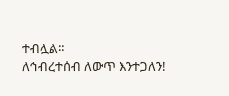ተብሏል።
ለኅብረተሰብ ለውጥ እንተጋለን!